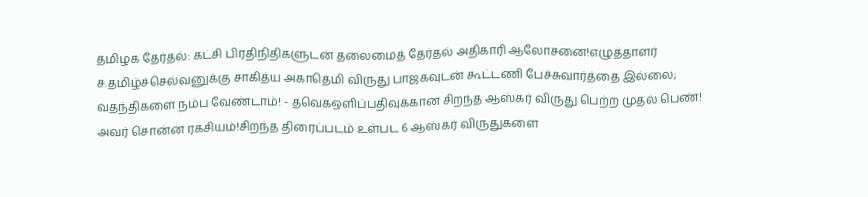தமிழக தேர்தல்: கட்சி பிரதிநிதிகளுடன் தலைமைத் தேர்தல் அதிகாரி ஆலோசனை!எழுத்தாளர் ச.தமிழ்ச்செல்வனுக்கு சாகித்ய அகாதெமி விருது பாஜகவுடன் கூட்டணி பேச்சுவார்த்தை இல்லை; வதந்திகளை நம்ப வேண்டாம்! - தவெகஒளிப்பதிவுக்கான சிறந்த ஆஸ்கர் விருது பெற்ற முதல் பெண்! அவர் சொன்ன ரகசியம்!சிறந்த திரைப்படம் உள்பட 6 ஆஸ்கர் விருதுகளை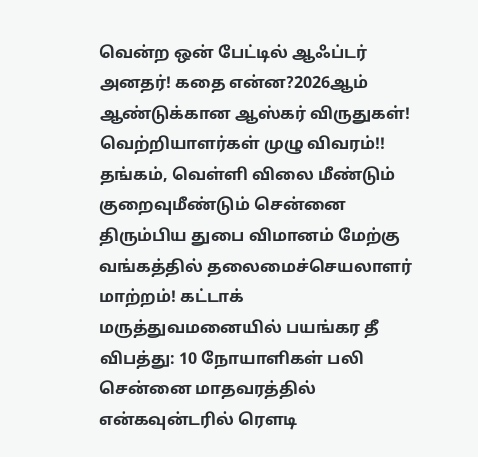வென்ற ஒன் பேட்டில் ஆஃப்டர் அனதர்! கதை என்ன?2026ஆம் ஆண்டுக்கான ஆஸ்கர் விருதுகள்! வெற்றியாளர்கள் முழு விவரம்!! தங்கம், வெள்ளி விலை மீண்டும் குறைவுமீண்டும் சென்னை திரும்பிய துபை விமானம் மேற்கு வங்கத்தில் தலைமைச்செயலாளர் மாற்றம்! கட்டாக் மருத்துவமனையில் பயங்கர தீ விபத்து: 10 நோயாளிகள் பலி சென்னை மாதவரத்தில் என்கவுன்டரில் ரௌடி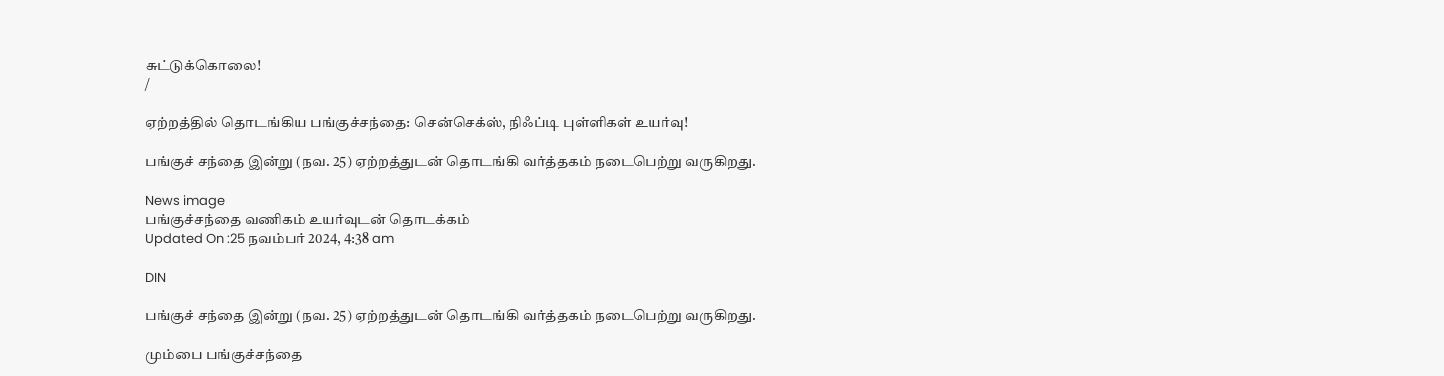சுட்டுக்கொலை!
/

ஏற்றத்தில் தொடங்கிய பங்குச்சந்தை: சென்செக்ஸ், நிஃப்டி புள்ளிகள் உயர்வு!

பங்குச் சந்தை இன்று (நவ. 25) ஏற்றத்துடன் தொடங்கி வர்த்தகம் நடைபெற்று வருகிறது.

News image
பங்குச்சந்தை வணிகம் உயர்வுடன் தொடக்கம்
Updated On :25 நவம்பர் 2024, 4:38 am

DIN

பங்குச் சந்தை இன்று (நவ. 25) ஏற்றத்துடன் தொடங்கி வர்த்தகம் நடைபெற்று வருகிறது.

மும்பை பங்குச்சந்தை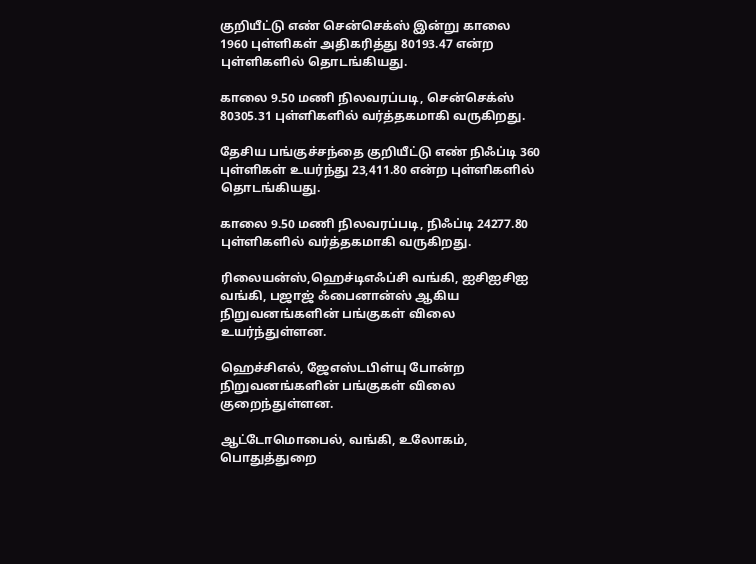குறியீட்டு எண் சென்செக்ஸ் இன்று காலை
1960 புள்ளிகள் அதிகரித்து 80193.47 என்ற புள்ளிகளில் தொடங்கியது.

காலை 9.50 மணி நிலவரப்படி, சென்செக்ஸ் 80305.31 புள்ளிகளில் வர்த்தகமாகி வருகிறது.

தேசிய பங்குச்சந்தை குறியீட்டு எண் நிஃப்டி 360 புள்ளிகள் உயர்ந்து 23,411.80 என்ற புள்ளிகளில் தொடங்கியது.

காலை 9.50 மணி நிலவரப்படி, நிஃப்டி 24277.80 புள்ளிகளில் வர்த்தகமாகி வருகிறது.

ரிலையன்ஸ்,ஹெச்டிஎஃப்சி வங்கி, ஐசிஐசிஐ வங்கி, பஜாஜ் ஃபைனான்ஸ் ஆகிய நிறுவனங்களின் பங்குகள் விலை உயர்ந்துள்ளன.

ஹெச்சிஎல், ஜேஎஸ்டபிள்யு போன்ற நிறுவனங்களின் பங்குகள் விலை குறைந்துள்ளன.

ஆட்டோமொபைல், வங்கி, உலோகம், பொதுத்துறை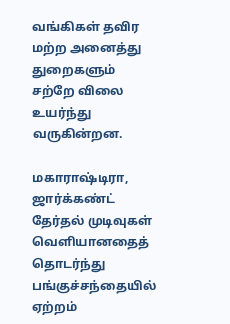வங்கிகள் தவிர மற்ற அனைத்து துறைகளும் சற்றே விலை உயர்ந்து வருகின்றன.

மகாராஷ்டிரா, ஜார்க்கண்ட் தேர்தல் முடிவுகள் வெளியானதைத் தொடர்ந்து பங்குச்சந்தையில் ஏற்றம்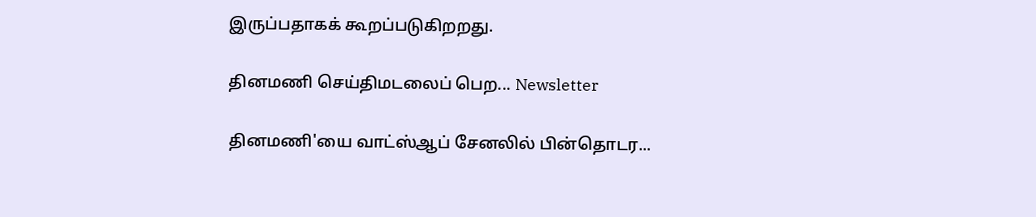இருப்பதாகக் கூறப்படுகிறறது.

தினமணி செய்திமடலைப் பெற... Newsletter

தினமணி'யை வாட்ஸ்ஆப் சேனலில் பின்தொடர...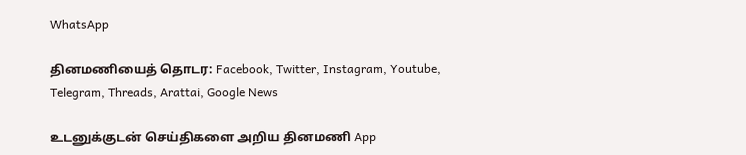WhatsApp

தினமணியைத் தொடர: Facebook, Twitter, Instagram, Youtube, Telegram, Threads, Arattai, Google News

உடனுக்குடன் செய்திகளை அறிய தினமணி App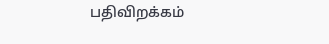பதிவிறக்கம்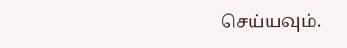செய்யவும்.